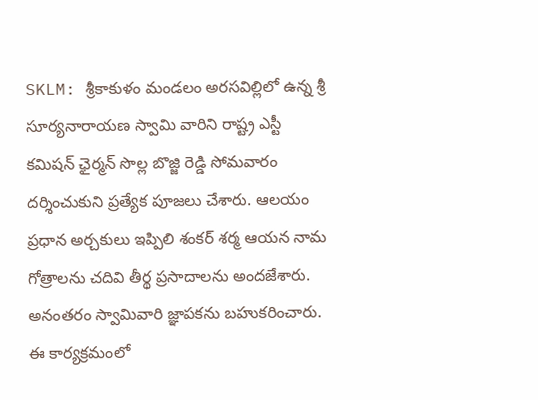SKLM: శ్రీకాకుళం మండలం అరసవిల్లిలో ఉన్న శ్రీ సూర్యనారాయణ స్వామి వారిని రాష్ట్ర ఎస్టీ కమిషన్ ఛైర్మన్ సొల్ల బొజ్జి రెడ్డి సోమవారం దర్శించుకుని ప్రత్యేక పూజలు చేశారు. ఆలయం ప్రధాన అర్చకులు ఇప్పిలి శంకర్ శర్మ ఆయన నామ గోత్రాలను చదివి తీర్థ ప్రసాదాలను అందజేశారు. అనంతరం స్వామివారి జ్ఞాపకను బహుకరించారు. ఈ కార్యక్రమంలో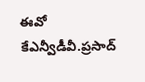ఈవో కేఎన్వీడీవీ.ప్రసాద్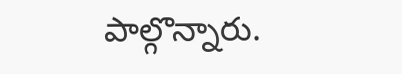పాల్గొన్నారు.